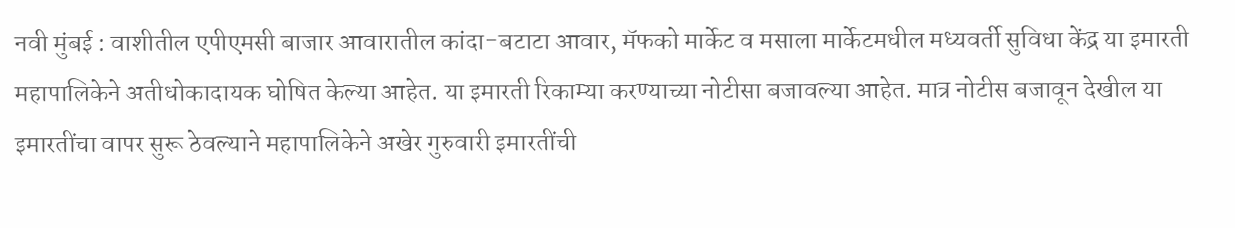नवी मुंबई : वाशीतील एपीएमसी बाजार आवारातील कांदा-बटाटा आवार, मॅफको मार्केट व मसाला मार्केटमधील मध्यवर्ती सुविधा केंद्र या इमारती महापालिकेने अतीधोकादायक घोषित केल्या आहेत. या इमारती रिकाम्या करण्याच्या नोटीसा बजावल्या आहेत. मात्र नोटीस बजावून देखील या इमारतींचा वापर सुरू ठेवल्याने महापालिकेने अखेर गुरुवारी इमारतींची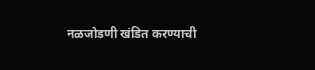नळजोडणी खंडित करण्याची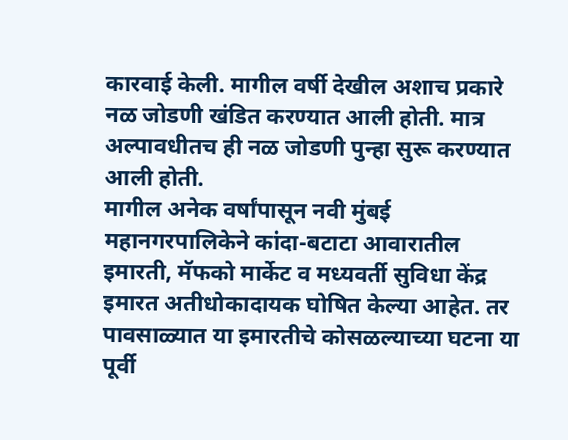कारवाई केली. मागील वर्षी देखील अशाच प्रकारे नळ जोडणी खंडित करण्यात आली होती. मात्र अल्पावधीतच ही नळ जोडणी पुन्हा सुरू करण्यात आली होती.
मागील अनेक वर्षांपासून नवी मुंबई महानगरपालिकेने कांदा-बटाटा आवारातील इमारती, मॅफको मार्केट व मध्यवर्ती सुविधा केंद्र इमारत अतीधोकादायक घोषित केल्या आहेत. तर पावसाळ्यात या इमारतीचे कोसळल्याच्या घटना या पूर्वी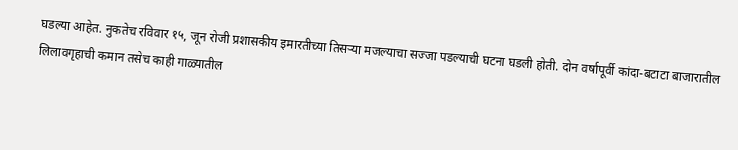घडल्या आहेत. नुकतेच रविवार १५, जून रोजी प्रशासकीय इमारतीच्या तिसऱ्या मजल्याचा सज्जा पडल्याची घटना घडली होती. दोन वर्षापूर्वी कांदा-बटाटा बाजारातील लिलावगृहाची कमान तसेच काही गाळ्यातील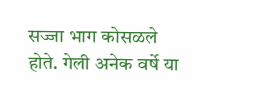सज्जा भाग कोसळले होते. गेली अनेक वर्षे या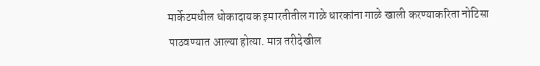मार्केटमधील धोकादायक इमारतीतील गाळे धारकांना गाळे खाली करण्याकरिता नोटिसा पाठवण्यात आल्या होत्या. मात्र तरीदेखील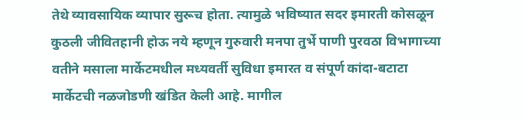तेथे व्यावसायिक व्यापार सुरूच होता. त्यामुळे भविष्यात सदर इमारती कोसळून कुठली जीवितहानी होऊ नये म्हणून गुरुवारी मनपा तुर्भे पाणी पुरवठा विभागाच्या वतीने मसाला मार्केटमधील मध्यवर्ती सुविधा इमारत व संपूर्ण कांदा-बटाटा मार्केटची नळजोडणी खंडित केली आहे. मागील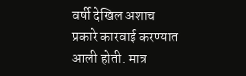वर्षी देखिल अशाच प्रकारे कारवाई करण्यात आली होती. मात्र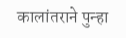कालांतराने पुन्हा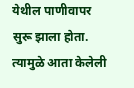येथील पाणीवापर सुरू झाला होता. त्यामुळे आता केलेली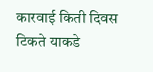कारवाई किती दिवस टिकते याकडे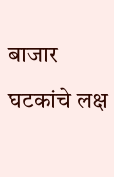बाजार घटकांचे लक्ष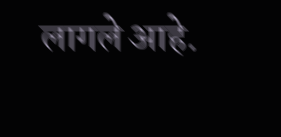लागले आहे.